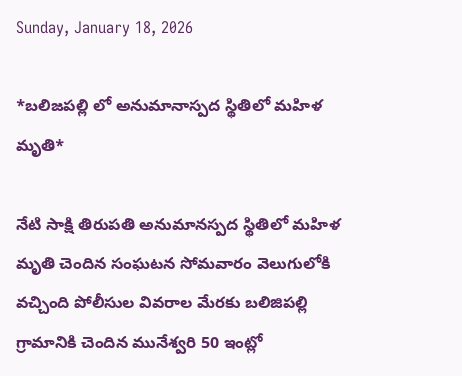Sunday, January 18, 2026

*బలిజపల్లి లో అనుమానాస్పద స్థితిలో మహిళ మృతి*

నేటి సాక్షి తిరుపతి అనుమానస్పద స్థితిలో మహిళ మృతి చెందిన సంఘటన సోమవారం వెలుగులోకి వచ్చింది పోలీసుల వివరాల మేరకు బలిజిపల్లి గ్రామానికి చెందిన మునేశ్వరి 50 ఇంట్లో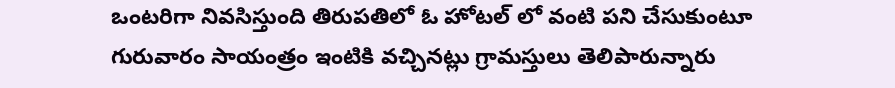ఒంటరిగా నివసిస్తుంది తిరుపతిలో ఓ హోటల్ లో వంటి పని చేసుకుంటూ గురువారం సాయంత్రం ఇంటికి వచ్చినట్లు గ్రామస్తులు తెలిపారున్నారు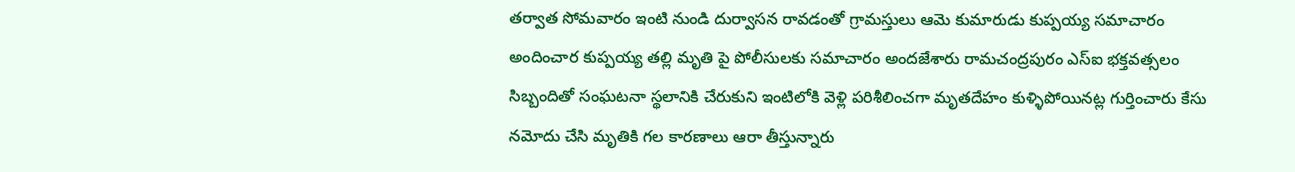తర్వాత సోమవారం ఇంటి నుండి దుర్వాసన రావడంతో గ్రామస్తులు ఆమె కుమారుడు కుప్పయ్య సమాచారం అందించార కుప్పయ్య తల్లి మృతి పై పోలీసులకు సమాచారం అందజేశారు రామచంద్రపురం ఎస్ఐ భక్తవత్సలం సిబ్బందితో సంఘటనా స్థలానికి చేరుకుని ఇంటిలోకి వెళ్లి పరిశీలించగా మృతదేహం కుళ్ళిపోయినట్ల గుర్తించారు కేసు నమోదు చేసి మృతికి గల కారణాలు ఆరా తీస్తున్నారు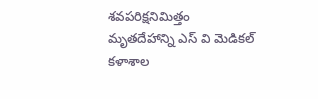శవపరిక్షనిమిత్తం మృతదేహాన్ని ఎస్ వి మెడికల్ కళాశాల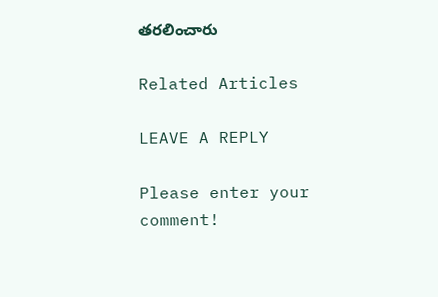తరలించారు

Related Articles

LEAVE A REPLY

Please enter your comment!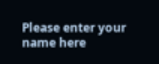Please enter your name here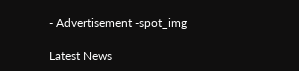- Advertisement -spot_img

Latest News